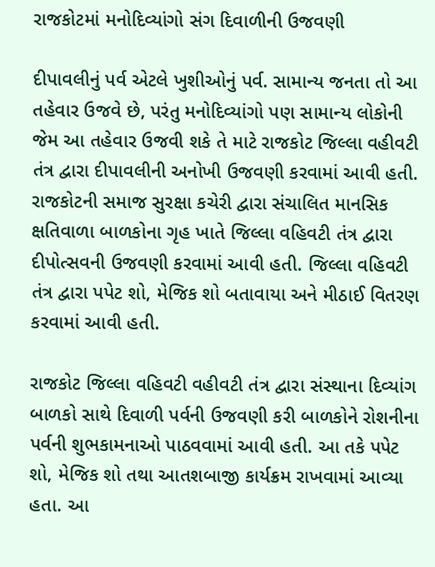રાજકોટમાં મનોદિવ્યાંગો સંગ દિવાળીની ઉજવણી

દીપાવલીનું પર્વ એટલે ખુશીઓનું પર્વ. સામાન્ય જનતા તો આ તહેવાર ઉજવે છે, પરંતુ મનોદિવ્યાંગો પણ સામાન્ય લોકોની જેમ આ તહેવાર ઉજવી શકે તે માટે રાજકોટ જિલ્લા વહીવટી તંત્ર દ્વારા દીપાવલીની અનોખી ઉજવણી કરવામાં આવી હતી. રાજકોટની સમાજ સુરક્ષા કચેરી દ્વારા સંચાલિત માનસિક ક્ષતિવાળા બાળકોના ગૃહ ખાતે જિલ્લા વહિવટી તંત્ર દ્વારા દીપોત્સવની ઉજવણી કરવામાં આવી હતી. જિલ્લા વહિવટી તંત્ર દ્વારા પપેટ શો, મેજિક શો બતાવાયા અને મીઠાઈ વિતરણ કરવામાં આવી હતી.

રાજકોટ જિલ્લા વહિવટી વહીવટી તંત્ર દ્વારા સંસ્થાના દિવ્યાંગ બાળકો સાથે દિવાળી પર્વની ઉજવણી કરી બાળકોને રોશનીના પર્વની શુભકામનાઓ પાઠવવામાં આવી હતી. આ તકે પપેટ શો, મેજિક શો તથા આતશબાજી કાર્યક્રમ રાખવામાં આવ્યા હતા. આ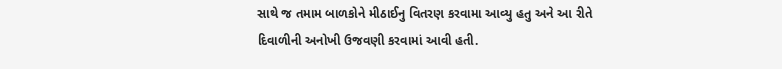સાથે જ તમામ બાળકોને મીઠાઈનુ વિતરણ કરવામા આવ્યુ હતુ અને આ રીતે દિવાળીની અનોખી ઉજવણી કરવામાં આવી હતી.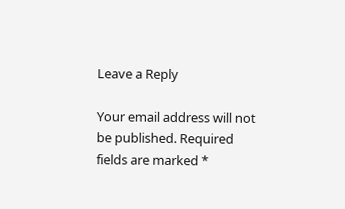Leave a Reply

Your email address will not be published. Required fields are marked *